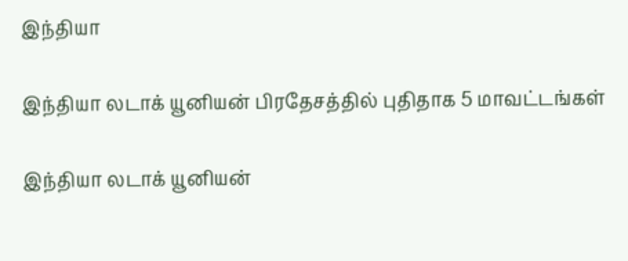இந்தியா

இந்தியா லடாக் யூனியன் பிரதேசத்தில் புதிதாக 5 மாவட்டங்கள்

இந்தியா லடாக் யூனியன்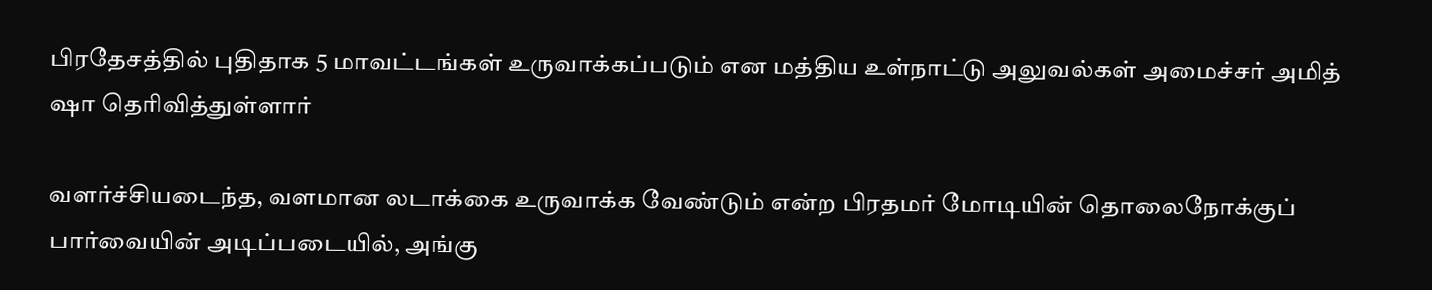பிரதேசத்தில் புதிதாக 5 மாவட்டங்கள் உருவாக்கப்படும் என மத்திய உள்நாட்டு அலுவல்கள் அமைச்சர் அமித் ஷா தெரிவித்துள்ளார்

வளர்ச்சியடைந்த, வளமான லடாக்கை உருவாக்க வேண்டும் என்ற பிரதமர் மோடியின் தொலைநோக்குப் பார்வையின் அடிப்படையில், அங்கு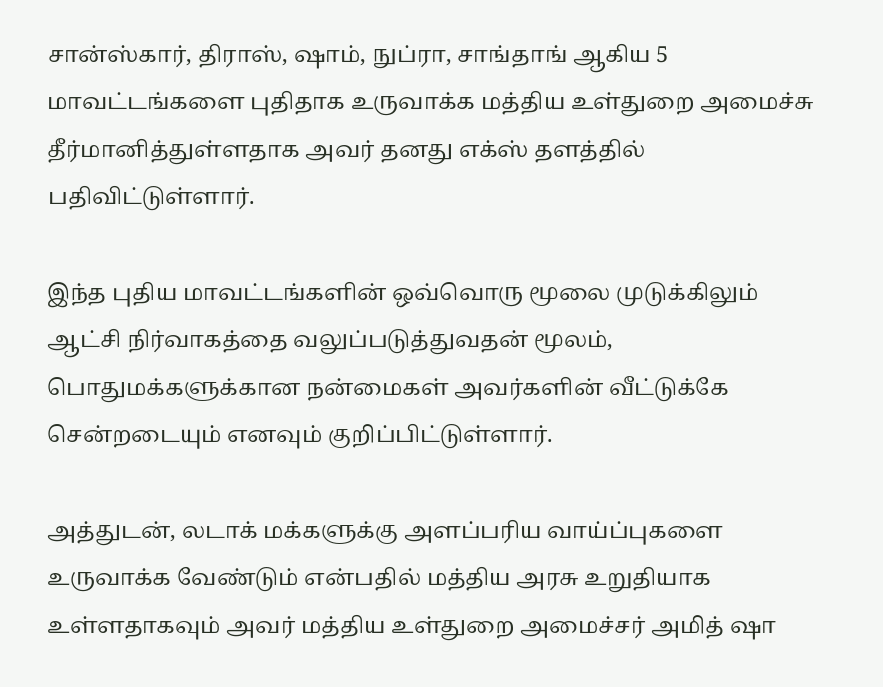சான்ஸ்கார், திராஸ், ஷாம், நுப்ரா, சாங்தாங் ஆகிய 5 மாவட்டங்களை புதிதாக உருவாக்க மத்திய உள்துறை அமைச்சு தீர்மானித்துள்ளதாக அவர் தனது எக்ஸ் தளத்தில் பதிவிட்டுள்ளார்.

இந்த புதிய மாவட்டங்களின் ஒவ்வொரு மூலை முடுக்கிலும் ஆட்சி நிர்வாகத்தை வலுப்படுத்துவதன் மூலம், பொதுமக்களுக்கான நன்மைகள் அவர்களின் வீட்டுக்கே சென்றடையும் எனவும் குறிப்பிட்டுள்ளார்.

அத்துடன், லடாக் மக்களுக்கு அளப்பரிய வாய்ப்புகளை உருவாக்க வேண்டும் என்பதில் மத்திய அரசு உறுதியாக உள்ளதாகவும் அவர் மத்திய உள்துறை அமைச்சர் அமித் ஷா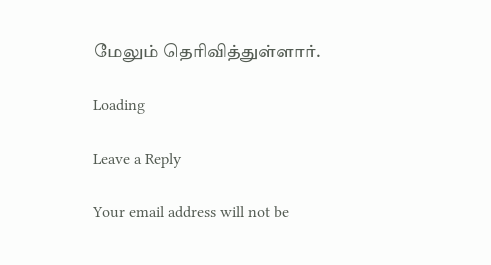மேலும் தெரிவித்துள்ளார்.

Loading

Leave a Reply

Your email address will not be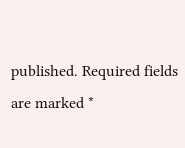published. Required fields are marked *